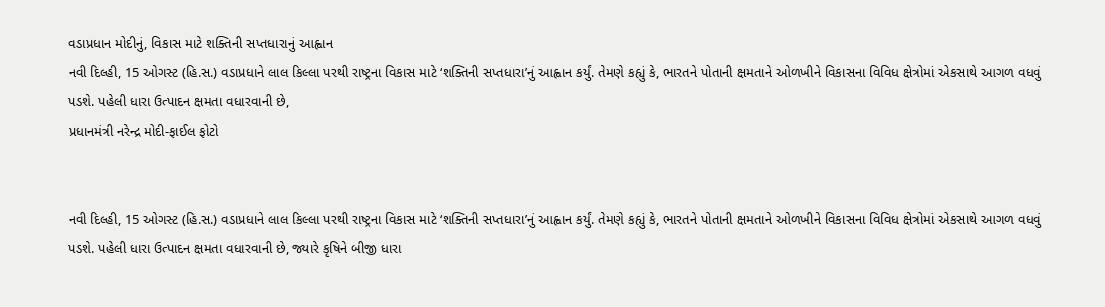વડાપ્રધાન મોદીનું, વિકાસ માટે શક્તિની સપ્તધારાનું આહ્વાન
નવી દિલ્હી, 15 ઓગસ્ટ (હિ.સ.) વડાપ્રધાને લાલ કિલ્લા પરથી રાષ્ટ્રના વિકાસ માટે ‘શક્તિની સપ્તધારા’નું આહ્વાન કર્યું. તેમણે કહ્યું કે, ભારતને પોતાની ક્ષમતાને ઓળખીને વિકાસના વિવિધ ક્ષેત્રોમાં એકસાથે આગળ વધવું પડશે. પહેલી ધારા ઉત્પાદન ક્ષમતા વધારવાની છે,
પ્રધાનમંત્રી નરેન્દ્ર મોદી-ફાઈલ ફોટો


નવી દિલ્હી, 15 ઓગસ્ટ (હિ.સ.) વડાપ્રધાને લાલ કિલ્લા પરથી રાષ્ટ્રના વિકાસ માટે ‘શક્તિની સપ્તધારા’નું આહ્વાન કર્યું. તેમણે કહ્યું કે, ભારતને પોતાની ક્ષમતાને ઓળખીને વિકાસના વિવિધ ક્ષેત્રોમાં એકસાથે આગળ વધવું પડશે. પહેલી ધારા ઉત્પાદન ક્ષમતા વધારવાની છે, જ્યારે કૃષિને બીજી ધારા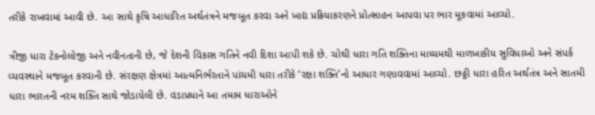તરીકે રાખવામાં આવી છે. આ સાથે કૃષિ આધારિત અર્થતંત્રને મજબૂત કરવા અને ખાદ્ય પ્રક્રિયાકરણને પ્રોત્સાહન આપવા પર ભાર મૂકવામાં આવ્યો.

ત્રીજી ધારા ટેકનોલોજી અને નવીનતાની છે, જે દેશની વિકાસ ગતિને નવી દિશા આપી શકે છે. ચોથી ધારા ગતિ શક્તિના માધ્યમથી માળખાકીય સુવિધાઓ અને સંપર્ક વ્યવસ્થાને મજબૂત કરવાની છે. સંરક્ષણ ક્ષેત્રમાં આત્મનિર્ભરતાને પાંચમી ધારા તરીકે ‘રક્ષા શક્તિ’નો આધાર ગણાવવામાં આવ્યો. છઠ્ઠી ધારા હરિત અર્થતંત્ર અને સાતમી ધારા ભારતની નરમ શક્તિ સાથે જોડાયેલી છે. વડાપ્રધાને આ તમામ ધારાઓને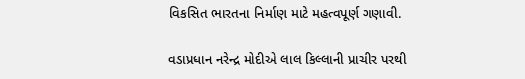વિકસિત ભારતના નિર્માણ માટે મહત્વપૂર્ણ ગણાવી.

વડાપ્રધાન નરેન્દ્ર મોદીએ લાલ કિલ્લાની પ્રાચીર પરથી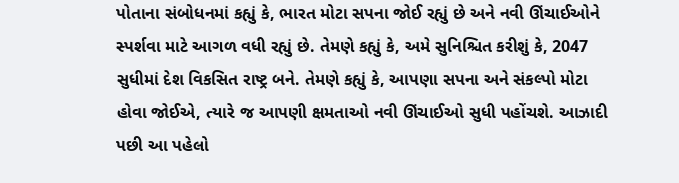પોતાના સંબોધનમાં કહ્યું કે, ભારત મોટા સપના જોઈ રહ્યું છે અને નવી ઊંચાઈઓને સ્પર્શવા માટે આગળ વધી રહ્યું છે. તેમણે કહ્યું કે, અમે સુનિશ્ચિત કરીશું કે, 2047 સુધીમાં દેશ વિકસિત રાષ્ટ્ર બને. તેમણે કહ્યું કે, આપણા સપના અને સંકલ્પો મોટા હોવા જોઈએ, ત્યારે જ આપણી ક્ષમતાઓ નવી ઊંચાઈઓ સુધી પહોંચશે. આઝાદી પછી આ પહેલો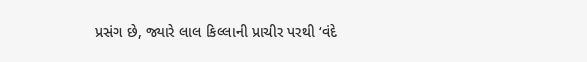પ્રસંગ છે, જ્યારે લાલ કિલ્લાની પ્રાચીર પરથી ‘વંદે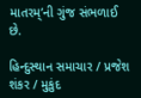માતરમ્’ની ગુંજ સંભળાઈ છે.

હિન્દુસ્થાન સમાચાર / પ્રજેશ શંકર / મુકુંદ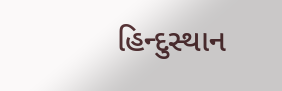હિન્દુસ્થાન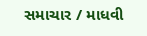સમાચાર / માધવી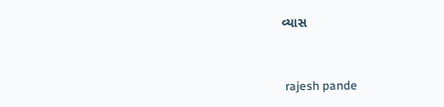વ્યાસ


 rajesh pande